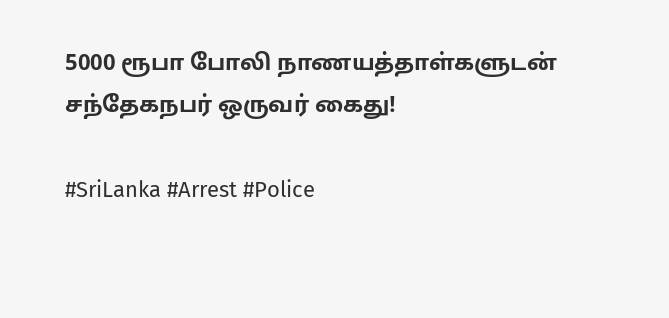5000 ரூபா போலி நாணயத்தாள்களுடன் சந்தேகநபர் ஒருவர் கைது!

#SriLanka #Arrest #Police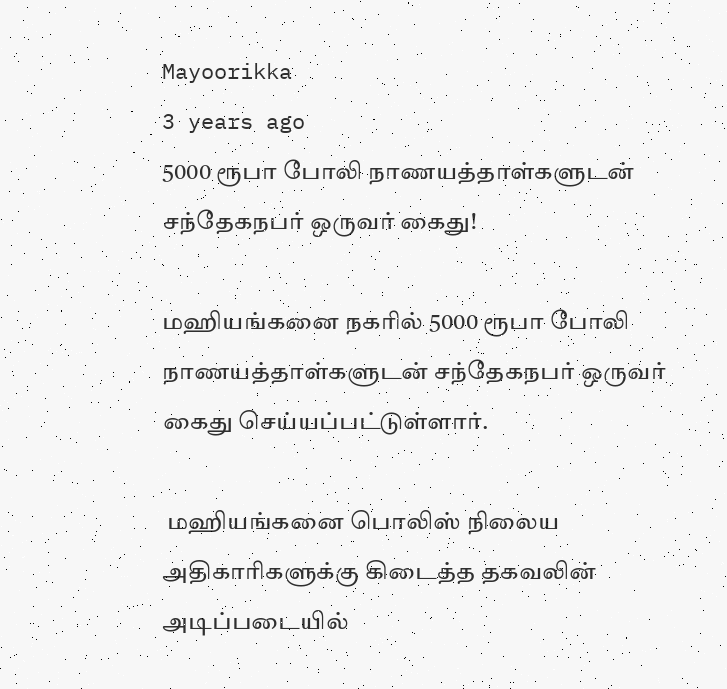Mayoorikka
3 years ago
5000 ரூபா போலி நாணயத்தாள்களுடன் சந்தேகநபர் ஒருவர் கைது!

மஹியங்கனை நகரில் 5000 ரூபா போலி நாணயத்தாள்களுடன் சந்தேகநபர் ஒருவர் கைது செய்யப்பட்டுள்ளார்.

 மஹியங்கனை பொலிஸ் நிலைய அதிகாரிகளுக்கு கிடைத்த தகவலின் அடிப்படையில்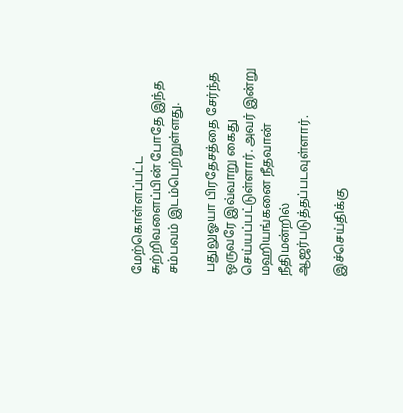மேற்கொள்ளப்பட்ட சுற்றிவளைப்பின் போதே இந்த சம்பவம் இடம்பெற்றுள்ளது.

 பதுலுஓயா பிரதேசத்தை சேர்ந்த ஒருவரே இவ்வாறு கைது செய்யப்பட்டுள்ளார். அவர் இன்று மஹியங்கனை நீதவான் நீதிமன்றில் ஆஜர்படுத்தப்படவுள்ளார்.

இச்செய்திக்கு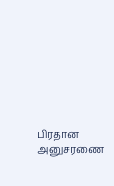பிரதான அனுசரணை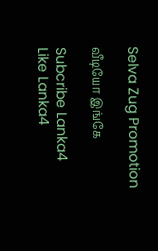Selva Zug Promotion

வீடியோ இங்கே

Subcribe Lanka4
Like Lanka4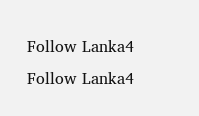Follow Lanka4
Follow Lanka4